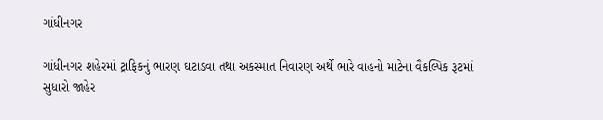ગાંધીનગર

ગાંધીનગર શહેરમાં ટ્રાફિકનું ભારણ ઘટાડવા તથા અકસ્માત નિવારણ અર્થે ભારે વાહનો માટેના વૈકલ્પિક રૂટમાં સુધારો જાહેર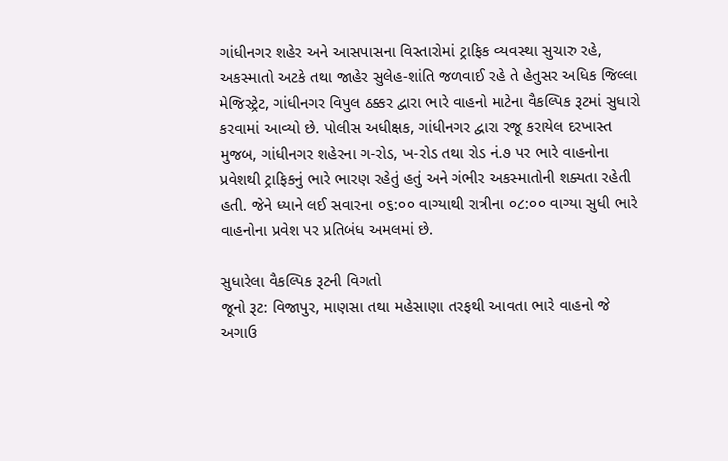ગાંધીનગર શહેર અને આસપાસના વિસ્તારોમાં ટ્રાફિક વ્યવસ્થા સુચારુ રહે, અકસ્માતો અટકે તથા જાહેર સુલેહ-શાંતિ જળવાઈ રહે તે હેતુસર અધિક જિલ્લા મેજિસ્ટ્રેટ, ગાંધીનગર વિપુલ ઠક્કર દ્વારા ભારે વાહનો માટેના વૈકલ્પિક રૂટમાં સુધારો કરવામાં આવ્યો છે. પોલીસ અધીક્ષક, ગાંધીનગર દ્વારા રજૂ કરાયેલ દરખાસ્ત મુજબ, ગાંધીનગર શહેરના ગ-રોડ, ખ-રોડ તથા રોડ નં.૭ પર ભારે વાહનોના પ્રવેશથી ટ્રાફિકનું ભારે ભારણ રહેતું હતું અને ગંભીર અકસ્માતોની શક્યતા રહેતી હતી. જેને ધ્યાને લઈ સવારના ૦૬:૦૦ વાગ્યાથી રાત્રીના ૦૮:૦૦ વાગ્યા સુધી ભારે વાહનોના પ્રવેશ પર પ્રતિબંધ અમલમાં છે.

સુધારેલા વૈકલ્પિક રૂટની વિગતો
જૂનો રૂટ: વિજાપુર, માણસા તથા મહેસાણા તરફથી આવતા ભારે વાહનો જે અગાઉ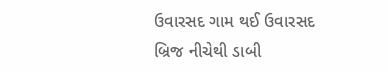ઉવારસદ ગામ થઈ ઉવારસદ બ્રિજ નીચેથી ડાબી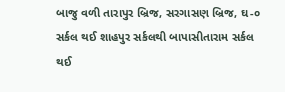બાજુ વળી તારાપુર બ્રિજ, સરગાસણ બ્રિજ, ઘ-૦ સર્કલ થઈ શાહપુર સર્કલથી બાપાસીતારામ સર્કલ થઈ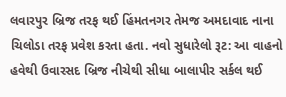લવારપુર બ્રિજ તરફ થઈ હિંમતનગર તેમજ અમદાવાદ નાના ચિલોડા તરફ પ્રવેશ કરતા હતા. નવો સુધારેલો રૂટ: આ વાહનો હવેથી ઉવારસદ બ્રિજ નીચેથી સીધા બાલાપીર સર્કલ થઈ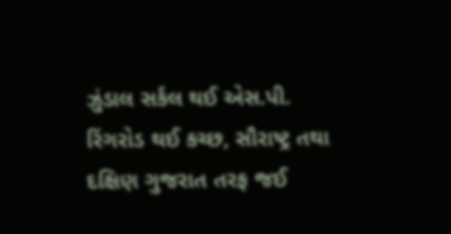ઝુંડાલ સર્કલ થઈ એસ.પી. રિંગરોડ થઈ કચ્છ, સૌરાષ્ટ્ર તથા દક્ષિણ ગુજરાત તરફ જઈ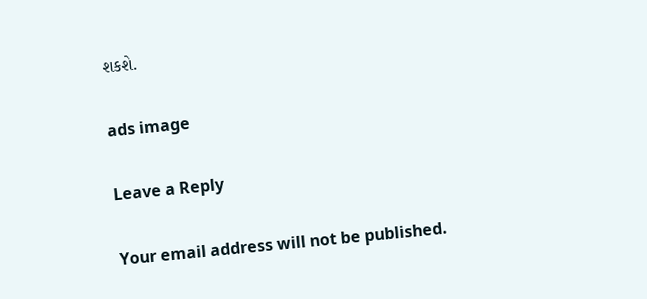શકશે.

ads image

Leave a Reply

Your email address will not be published.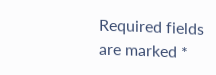Required fields are marked *